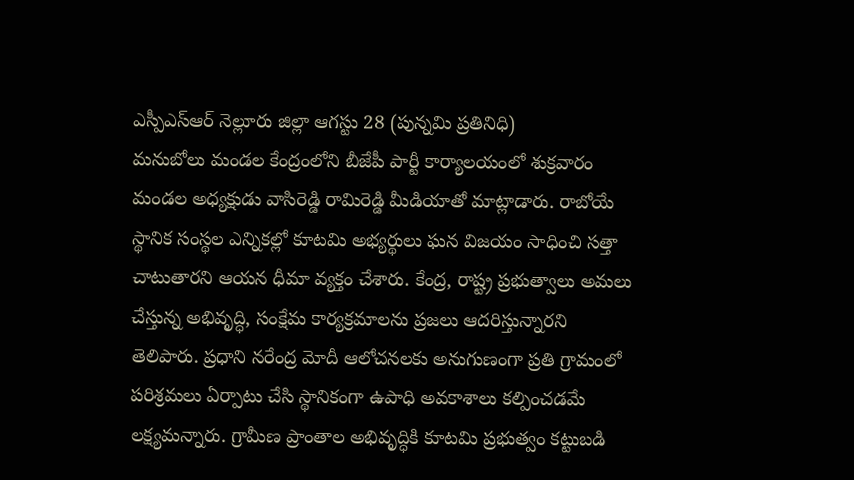ఎస్పీఎస్ఆర్ నెల్లూరు జిల్లా ఆగస్టు 28 (పున్నమి ప్రతినిధి)
మనుబోలు మండల కేంద్రంలోని బీజేపీ పార్టీ కార్యాలయంలో శుక్రవారం మండల అధ్యక్షుడు వాసిరెడ్డి రామిరెడ్డి మీడియాతో మాట్లాడారు. రాబోయే స్థానిక సంస్థల ఎన్నికల్లో కూటమి అభ్యర్థులు ఘన విజయం సాధించి సత్తా చాటుతారని ఆయన ధీమా వ్యక్తం చేశారు. కేంద్ర, రాష్ట్ర ప్రభుత్వాలు అమలు చేస్తున్న అభివృద్ధి, సంక్షేమ కార్యక్రమాలను ప్రజలు ఆదరిస్తున్నారని తెలిపారు. ప్రధాని నరేంద్ర మోదీ ఆలోచనలకు అనుగుణంగా ప్రతి గ్రామంలో పరిశ్రమలు ఏర్పాటు చేసి స్థానికంగా ఉపాధి అవకాశాలు కల్పించడమే లక్ష్యమన్నారు. గ్రామీణ ప్రాంతాల అభివృద్ధికి కూటమి ప్రభుత్వం కట్టుబడి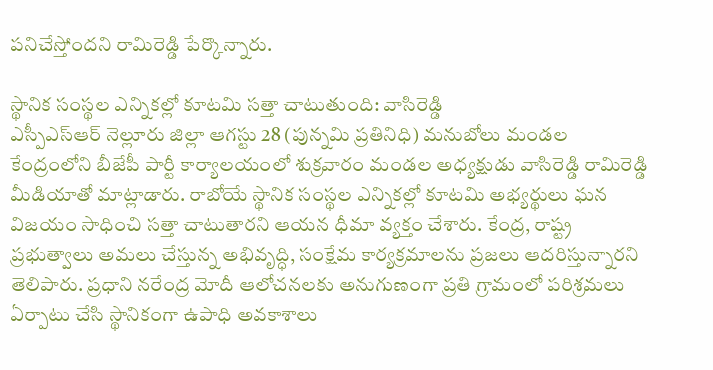పనిచేస్తోందని రామిరెడ్డి పేర్కొన్నారు.

స్థానిక సంస్థల ఎన్నికల్లో కూటమి సత్తా చాటుతుంది: వాసిరెడ్డి
ఎస్పీఎస్ఆర్ నెల్లూరు జిల్లా ఆగస్టు 28 (పున్నమి ప్రతినిధి) మనుబోలు మండల కేంద్రంలోని బీజేపీ పార్టీ కార్యాలయంలో శుక్రవారం మండల అధ్యక్షుడు వాసిరెడ్డి రామిరెడ్డి మీడియాతో మాట్లాడారు. రాబోయే స్థానిక సంస్థల ఎన్నికల్లో కూటమి అభ్యర్థులు ఘన విజయం సాధించి సత్తా చాటుతారని ఆయన ధీమా వ్యక్తం చేశారు. కేంద్ర, రాష్ట్ర ప్రభుత్వాలు అమలు చేస్తున్న అభివృద్ధి, సంక్షేమ కార్యక్రమాలను ప్రజలు ఆదరిస్తున్నారని తెలిపారు. ప్రధాని నరేంద్ర మోదీ ఆలోచనలకు అనుగుణంగా ప్రతి గ్రామంలో పరిశ్రమలు ఏర్పాటు చేసి స్థానికంగా ఉపాధి అవకాశాలు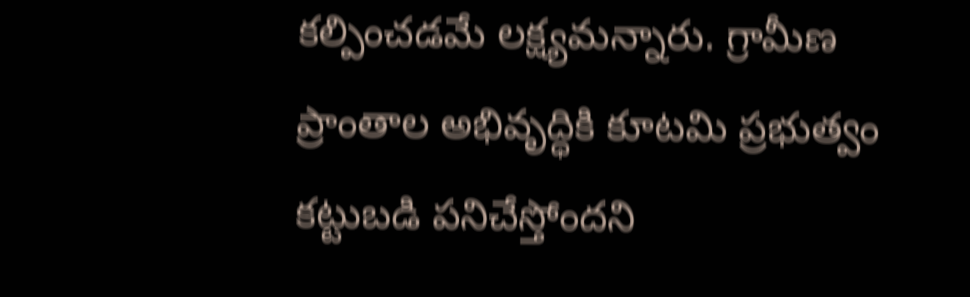కల్పించడమే లక్ష్యమన్నారు. గ్రామీణ ప్రాంతాల అభివృద్ధికి కూటమి ప్రభుత్వం కట్టుబడి పనిచేస్తోందని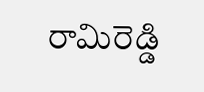రామిరెడ్డి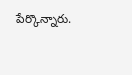పేర్కొన్నారు.